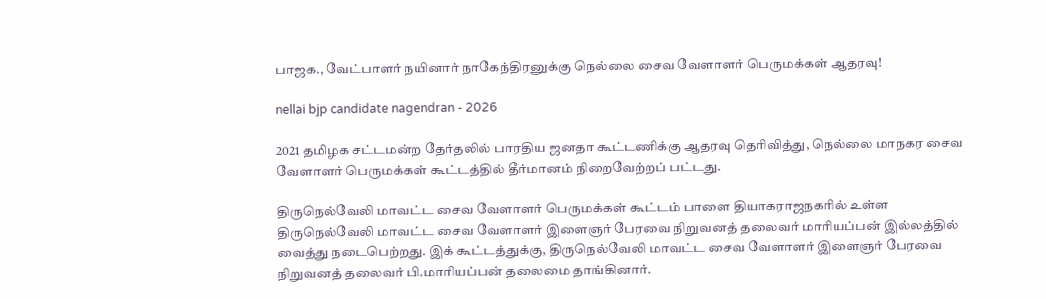பாஜக., வேட்பாளர் நயினார் நாகேந்திரனுக்கு நெல்லை சைவ வேளாளர் பெருமக்கள் ஆதரவு!

nellai bjp candidate nagendran - 2026

2021 தமிழக சட்டமன்ற தேர்தலில் பாரதிய ஜனதா கூட்டணிக்கு ஆதரவு தெரிவித்து, நெல்லை மாநகர சைவ வேளாளர் பெருமக்கள் கூட்டத்தில் தீர்மானம் நிறைவேற்றப் பட்டது.

திருநெல்வேலி மாவட்ட சைவ வேளாளர் பெருமக்கள் கூட்டம் பாளை தியாகராஜநகரில் உள்ள திருநெல்வேலி மாவட்ட சைவ வேளாளர் இளைஞர் பேரவை நிறுவனத் தலைவர் மாரியப்பன் இல்லத்தில் வைத்து நடைபெற்றது. இக் கூட்டத்துக்கு, திருநெல்வேலி மாவட்ட சைவ வேளாளர் இளைஞர் பேரவை நிறுவனத் தலைவர் பி.மாரியப்பன் தலைமை தாங்கினார்.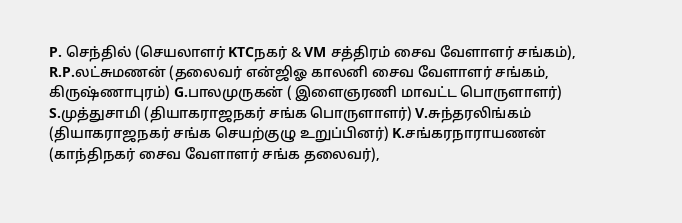P. செந்தில் (செயலாளர் KTCநகர் & VM சத்திரம் சைவ வேளாளர் சங்கம்), R.P.லட்சுமணன் (தலைவர் என்ஜிஓ காலனி சைவ வேளாளர் சங்கம், கிருஷ்ணாபுரம்) G.பாலமுருகன் ( இளைஞரணி மாவட்ட பொருளாளர்) S.முத்துசாமி (தியாகராஜநகர் சங்க பொருளாளர்) V.சுந்தரலிங்கம் (தியாகராஜநகர் சங்க செயற்குழு உறுப்பினர்) K.சங்கரநாராயணன் (காந்திநகர் சைவ வேளாளர் சங்க தலைவர்),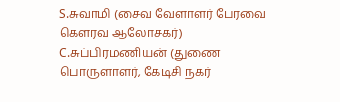S.சுவாமி (சைவ வேளாளர் பேரவை கௌரவ ஆலோசகர்) C.சுப்பிரமணியன் (துணை பொருளாளர், கேடிசி நகர்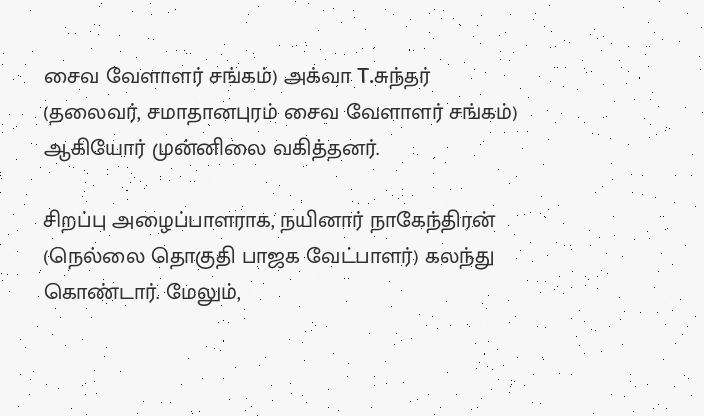சைவ வேளாளர் சங்கம்) அக்வா T.சுந்தர் (தலைவர், சமாதானபுரம் சைவ வேளாளர் சங்கம்) ஆகியோர் முன்னிலை வகித்தனர்.

சிறப்பு அழைப்பாளராக, நயினார் நாகேந்திரன் (நெல்லை தொகுதி பாஜக வேட்பாளர்) கலந்து கொண்டார். மேலும்,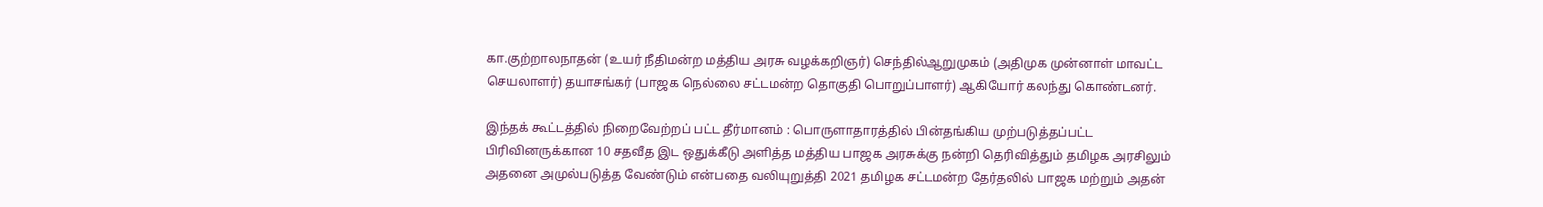கா.குற்றாலநாதன் (உயர் நீதிமன்ற மத்திய அரசு வழக்கறிஞர்) செந்தில்ஆறுமுகம் (அதிமுக முன்னாள் மாவட்ட செயலாளர்) தயாசங்கர் (பாஜக நெல்லை சட்டமன்ற தொகுதி பொறுப்பாளர்) ஆகியோர் கலந்து கொண்டனர்.

இந்தக் கூட்டத்தில் நிறைவேற்றப் பட்ட தீர்மானம் : பொருளாதாரத்தில் பின்தங்கிய முற்படுத்தப்பட்ட பிரிவினருக்கான 10 சதவீத இட ஒதுக்கீடு அளித்த மத்திய பாஜக அரசுக்கு நன்றி தெரிவித்தும் தமிழக அரசிலும் அதனை அமுல்படுத்த வேண்டும் என்பதை வலியுறுத்தி 2021 தமிழக சட்டமன்ற தேர்தலில் பாஜக மற்றும் அதன்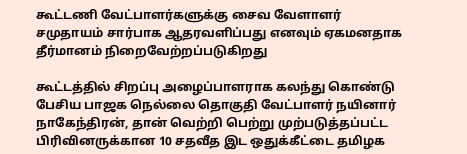கூட்டணி வேட்பாளர்களுக்கு சைவ வேளாளர் சமுதாயம் சார்பாக ஆதரவளிப்பது எனவும் ஏகமனதாக தீர்மானம் நிறைவேற்றப்படுகிறது

கூட்டத்தில் சிறப்பு அழைப்பாளராக கலந்து கொண்டு பேசிய பாஜக நெல்லை தொகுதி வேட்பாளர் நயினார் நாகேந்திரன், தான் வெற்றி பெற்று முற்படுத்தப்பட்ட பிரிவினருக்கான 10 சதவீத இட ஒதுக்கீட்டை தமிழக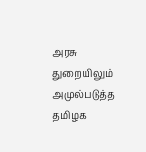அரசு துறையிலும் அமுல்படுத்த தமிழக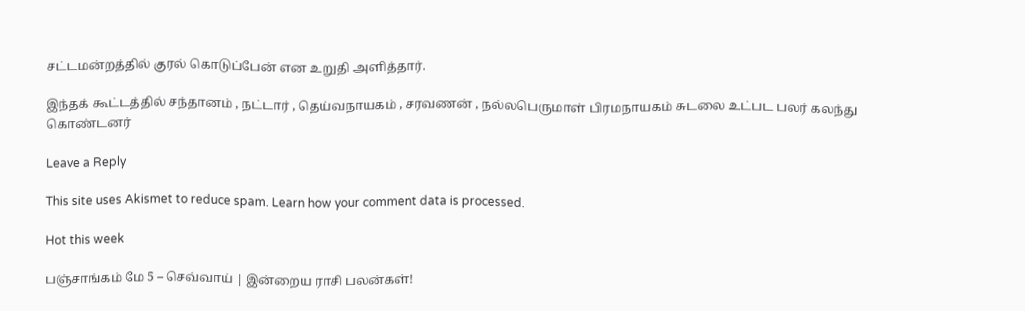சட்டமன்றத்தில் குரல் கொடுப்பேன் என உறுதி அளித்தார்.

இந்தக் கூட்டத்தில் சந்தானம் , நட்டார் , தெய்வநாயகம் , சரவணன் , நல்லபெருமாள் பிரமநாயகம் சுடலை உட்பட பலர் கலந்து கொண்டனர்

Leave a Reply

This site uses Akismet to reduce spam. Learn how your comment data is processed.

Hot this week

பஞ்சாங்கம் மே 5 – செவ்வாய் | இன்றைய ராசி பலன்கள்!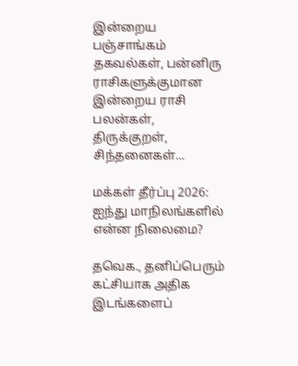இன்றைய பஞ்சாங்கம் தகவல்கள், பன்னிரு ராசிகளுக்குமான இன்றைய ராசி பலன்கள், திருக்குறள், சிந்தனைகள்...

மக்கள் தீர்ப்பு 2026: ஐந்து மாநிலங்களில் என்ன நிலைமை?

தவெக., தனிப்பெரும் கட்சியாக அதிக இடங்களைப்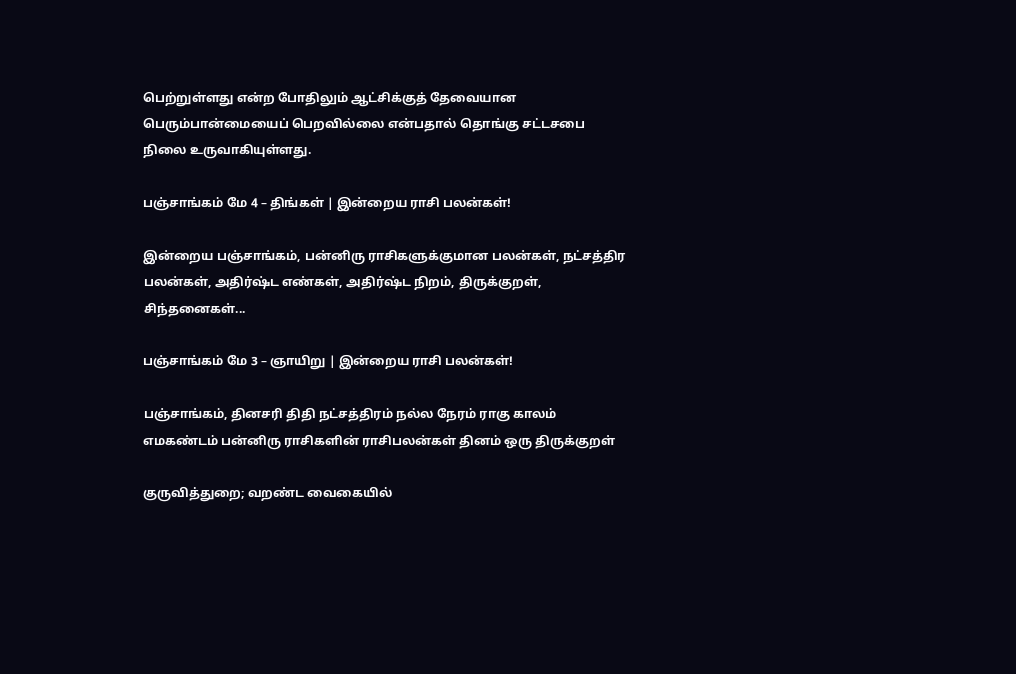பெற்றுள்ளது என்ற போதிலும் ஆட்சிக்குத் தேவையான பெரும்பான்மையைப் பெறவில்லை என்பதால் தொங்கு சட்டசபை நிலை உருவாகியுள்ளது.

பஞ்சாங்கம் மே 4 – திங்கள் | இன்றைய ராசி பலன்கள்!

இன்றைய பஞ்சாங்கம், பன்னிரு ராசிகளுக்குமான பலன்கள், நட்சத்திர பலன்கள், அதிர்ஷ்ட எண்கள், அதிர்ஷ்ட நிறம், திருக்குறள், சிந்தனைகள்...

பஞ்சாங்கம் மே 3 – ஞாயிறு | இன்றைய ராசி பலன்கள்!

பஞ்சாங்கம், தினசரி திதி நட்சத்திரம் நல்ல நேரம் ராகு காலம் எமகண்டம் பன்னிரு ராசிகளின் ராசிபலன்கள் தினம் ஒரு திருக்குறள்

குருவித்துறை; வறண்ட வைகையில்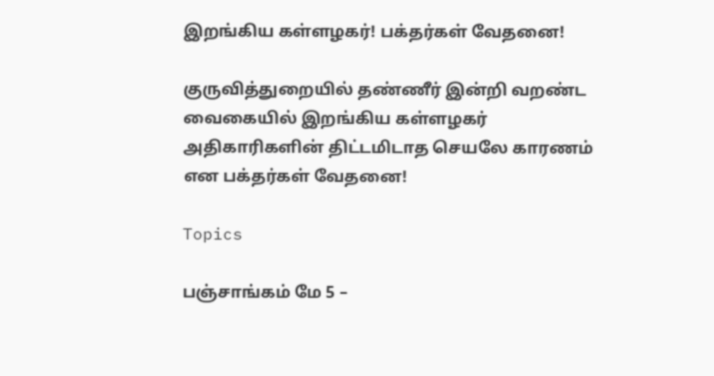இறங்கிய கள்ளழகர்! பக்தர்கள் வேதனை!

குருவித்துறையில் தண்ணீர் இன்றி வறண்ட வைகையில் இறங்கிய கள்ளழகர் அதிகாரிகளின் திட்டமிடாத செயலே காரணம் என பக்தர்கள் வேதனை!

Topics

பஞ்சாங்கம் மே 5 –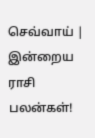செவ்வாய் | இன்றைய ராசி பலன்கள்!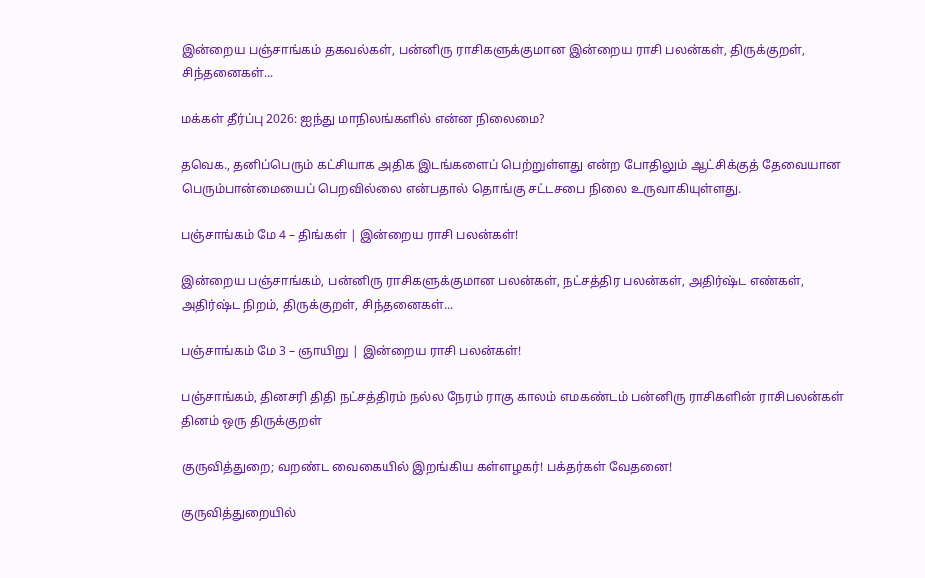இன்றைய பஞ்சாங்கம் தகவல்கள், பன்னிரு ராசிகளுக்குமான இன்றைய ராசி பலன்கள், திருக்குறள், சிந்தனைகள்...

மக்கள் தீர்ப்பு 2026: ஐந்து மாநிலங்களில் என்ன நிலைமை?

தவெக., தனிப்பெரும் கட்சியாக அதிக இடங்களைப் பெற்றுள்ளது என்ற போதிலும் ஆட்சிக்குத் தேவையான பெரும்பான்மையைப் பெறவில்லை என்பதால் தொங்கு சட்டசபை நிலை உருவாகியுள்ளது.

பஞ்சாங்கம் மே 4 – திங்கள் | இன்றைய ராசி பலன்கள்!

இன்றைய பஞ்சாங்கம், பன்னிரு ராசிகளுக்குமான பலன்கள், நட்சத்திர பலன்கள், அதிர்ஷ்ட எண்கள், அதிர்ஷ்ட நிறம், திருக்குறள், சிந்தனைகள்...

பஞ்சாங்கம் மே 3 – ஞாயிறு | இன்றைய ராசி பலன்கள்!

பஞ்சாங்கம், தினசரி திதி நட்சத்திரம் நல்ல நேரம் ராகு காலம் எமகண்டம் பன்னிரு ராசிகளின் ராசிபலன்கள் தினம் ஒரு திருக்குறள்

குருவித்துறை; வறண்ட வைகையில் இறங்கிய கள்ளழகர்! பக்தர்கள் வேதனை!

குருவித்துறையில்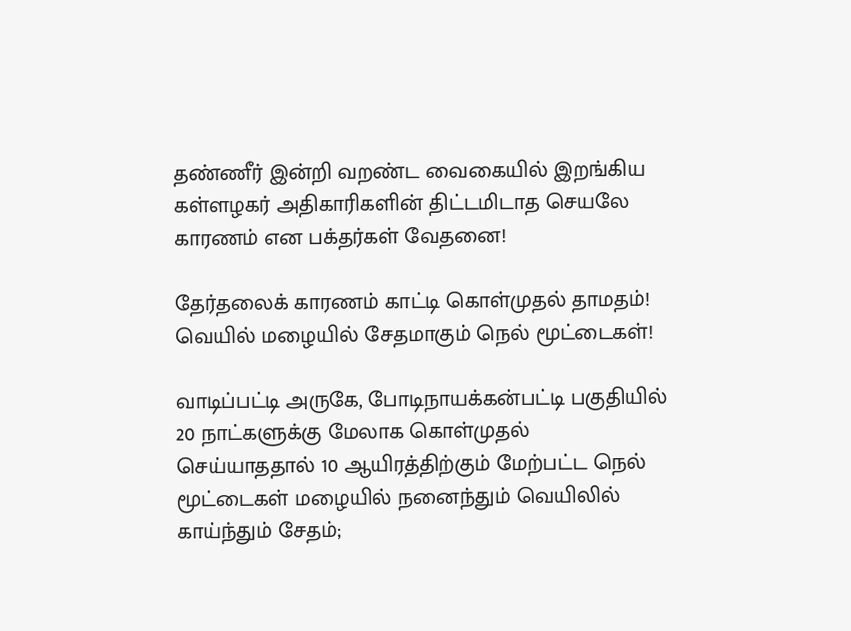தண்ணீர் இன்றி வறண்ட வைகையில் இறங்கிய கள்ளழகர் அதிகாரிகளின் திட்டமிடாத செயலே காரணம் என பக்தர்கள் வேதனை!

தேர்தலைக் காரணம் காட்டி கொள்முதல் தாமதம்! வெயில் மழையில் சேதமாகும் நெல் மூட்டைகள்!

வாடிப்பட்டி அருகே, போடிநாயக்கன்பட்டி பகுதியில் 20 நாட்களுக்கு மேலாக கொள்முதல் செய்யாததால் 10 ஆயிரத்திற்கும் மேற்பட்ட நெல் மூட்டைகள் மழையில் நனைந்தும் வெயிலில் காய்ந்தும் சேதம்;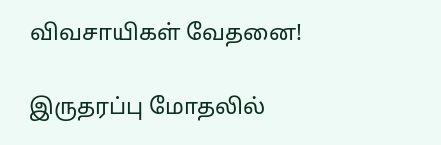விவசாயிகள் வேதனை!

இருதரப்பு மோதலில்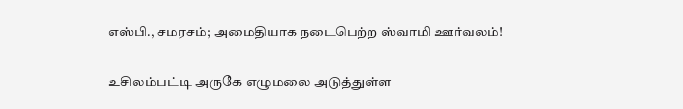எஸ்பி., சமரசம்; அமைதியாக நடைபெற்ற ஸ்வாமி ஊர்வலம்!

உசிலம்பட்டி அருகே எழுமலை அடுத்துள்ள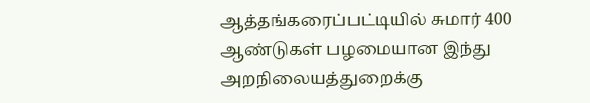ஆத்தங்கரைப்பட்டியில் சுமார் 400 ஆண்டுகள் பழமையான இந்து அறநிலையத்துறைக்கு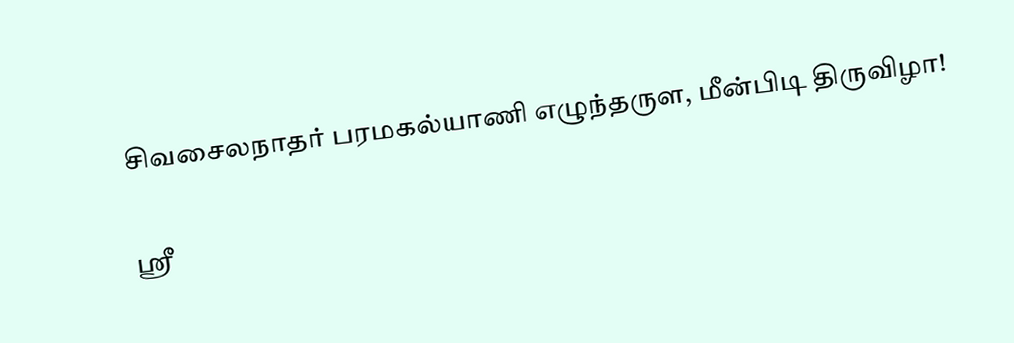சிவசைலநாதர் பரமகல்யாணி எழுந்தருள, மீன்பிடி திருவிழா!

ஸ்ரீ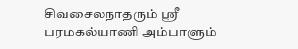சிவசைலநாதரும் ஸ்ரீ பரமகல்யாணி அம்பாளும்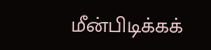மீன்பிடிக்கக்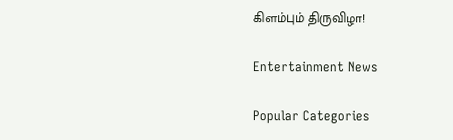கிளம்பும் திருவிழா!

Entertainment News

Popular Categories